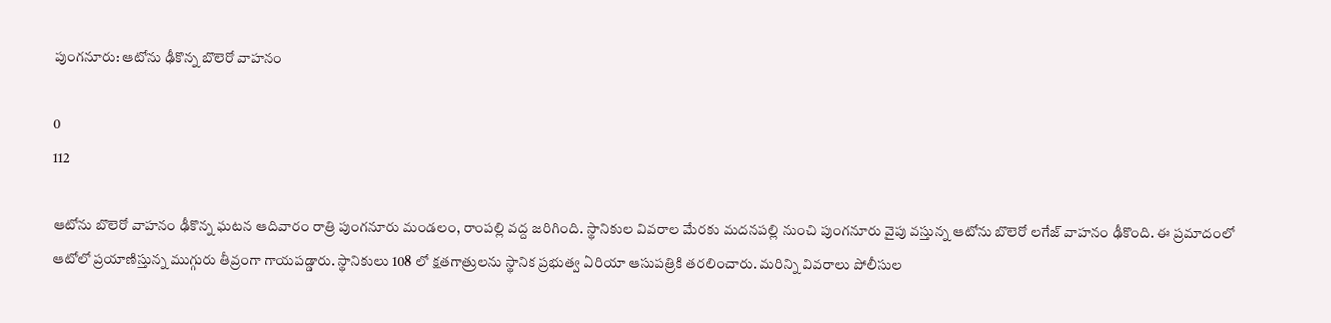పుంగనూరు: ఆటోను ఢీకొన్న బొలెరో వాహనం

0
112

ఆటోను బొలెరో వాహనం ఢీకొన్న ఘటన ఆదివారం రాత్రి పుంగనూరు మండలం, రాంపల్లి వద్ద జరిగింది. స్థానికుల వివరాల మేరకు మదనపల్లి నుంచి పుంగనూరు వైపు వస్తున్న ఆటోను బొలెరో లగేజ్ వాహనం ఢీకొంది. ఈ ప్రమాదంలో ఆటోలో ప్రయాణిస్తున్న ముగ్గురు తీవ్రంగా గాయపడ్డారు. స్థానికులు 108 లో క్షతగాత్రులను స్థానిక ప్రభుత్వ ఏరియా ఆసుపత్రికి తరలించారు. మరిన్ని వివరాలు పోలీసుల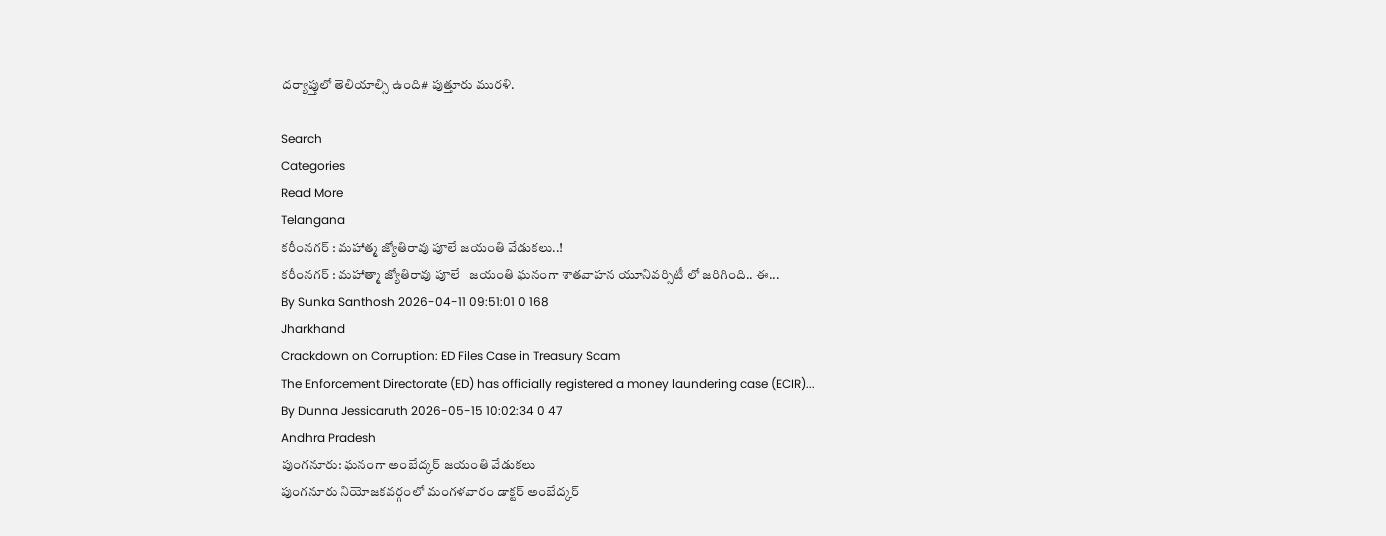దర్యాప్తులో తెలియాల్సి ఉంది# పుత్తూరు మురళి.

Search
Categories
Read More
Telangana
కరీంనగర్ : మహాత్మ జ్యోతిరావు పూలే జయంతి వేడుకలు..!
కరీంనగర్ : మహాత్మా జ్యోతిరావు పూలే   జయంతి ఘనంగా శాతవాహన యూనివర్సిటీ లో జరిగింది.. ఈ...
By Sunka Santhosh 2026-04-11 09:51:01 0 168
Jharkhand
Crackdown on Corruption: ED Files Case in Treasury Scam
The Enforcement Directorate (ED) has officially registered a money laundering case (ECIR)...
By Dunna Jessicaruth 2026-05-15 10:02:34 0 47
Andhra Pradesh
పుంగనూరు: ఘనంగా అంబేద్కర్ జయంతి వేడుకలు
పుంగనూరు నియోజకవర్గంలో మంగళవారం డాక్టర్ అంబేద్కర్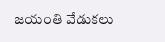జయంతి వేడుకలు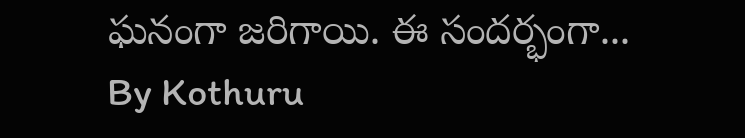ఘనంగా జరిగాయి. ఈ సందర్భంగా...
By Kothuru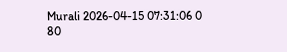Murali 2026-04-15 07:31:06 0 80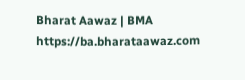Bharat Aawaz | BMA https://ba.bharataawaz.com